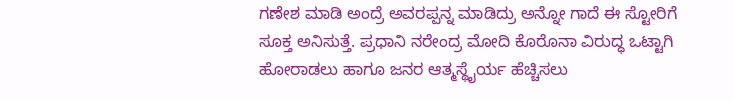ಗಣೇಶ ಮಾಡಿ ಅಂದ್ರೆ ಅವರಪ್ಪನ್ನ ಮಾಡಿದ್ರು ಅನ್ನೋ ಗಾದೆ ಈ ಸ್ಟೋರಿಗೆ ಸೂಕ್ತ ಅನಿಸುತ್ತೆ. ಪ್ರಧಾನಿ ನರೇಂದ್ರ ಮೋದಿ ಕೊರೊನಾ ವಿರುದ್ಧ ಒಟ್ಟಾಗಿ ಹೋರಾಡಲು ಹಾಗೂ ಜನರ ಆತ್ಮಸ್ಥೈರ್ಯ ಹೆಚ್ಚಿಸಲು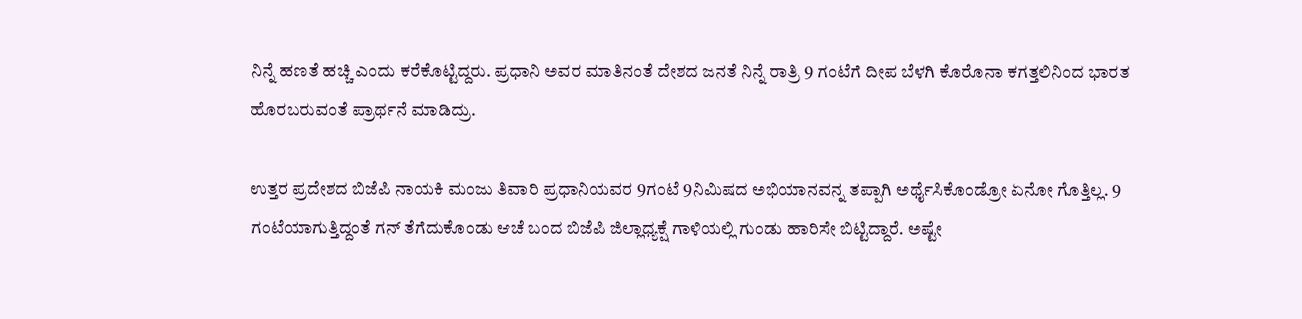ನಿನ್ನೆ ಹಣತೆ ಹಚ್ಚಿ ಎಂದು ಕರೆಕೊಟ್ಟಿದ್ದರು. ಪ್ರಧಾನಿ ಅವರ ಮಾತಿನಂತೆ ದೇಶದ ಜನತೆ ನಿನ್ನೆ ರಾತ್ರಿ 9 ಗಂಟೆಗೆ ದೀಪ ಬೆಳಗಿ ಕೊರೊನಾ ಕಗತ್ತಲಿನಿಂದ ಭಾರತ ಹೊರಬರುವಂತೆ ಪ್ರಾರ್ಥನೆ ಮಾಡಿದ್ರು.

ಉತ್ತರ ಪ್ರದೇಶದ ಬಿಜೆಪಿ ನಾಯಕಿ ಮಂಜು ತಿವಾರಿ ಪ್ರಧಾನಿಯವರ 9ಗಂಟೆ 9ನಿಮಿಷದ ಅಭಿಯಾನವನ್ನ ತಪ್ಪಾಗಿ ಅರ್ಥೈಸಿಕೊಂಡ್ರೋ ಏನೋ ಗೊತ್ತಿಲ್ಲ. 9 ಗಂಟೆಯಾಗುತ್ತಿದ್ದಂತೆ ಗನ್ ತೆಗೆದುಕೊಂಡು ಆಚೆ ಬಂದ ಬಿಜೆಪಿ ಜಿಲ್ಲಾಧ್ಯಕ್ಷೆ ಗಾಳಿಯಲ್ಲಿ ಗುಂಡು ಹಾರಿಸೇ ಬಿಟ್ಟಿದ್ದಾರೆ. ಅಷ್ಟೇ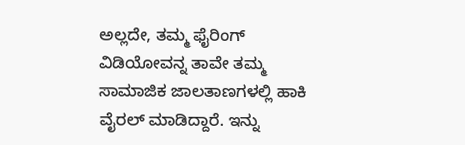ಅಲ್ಲದೇ, ತಮ್ಮ ಫೈರಿಂಗ್ ವಿಡಿಯೋವನ್ನ ತಾವೇ ತಮ್ಮ ಸಾಮಾಜಿಕ ಜಾಲತಾಣಗಳಲ್ಲಿ ಹಾಕಿ ವೈರಲ್ ಮಾಡಿದ್ದಾರೆ. ಇನ್ನು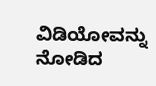ವಿಡಿಯೋವನ್ನು ನೋಡಿದ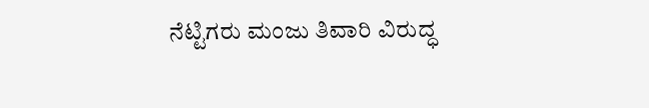ನೆಟ್ಟಿಗರು ಮಂಜು ತಿವಾರಿ ವಿರುದ್ಧ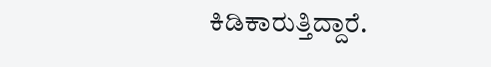ಕಿಡಿಕಾರುತ್ತಿದ್ದಾರೆ.